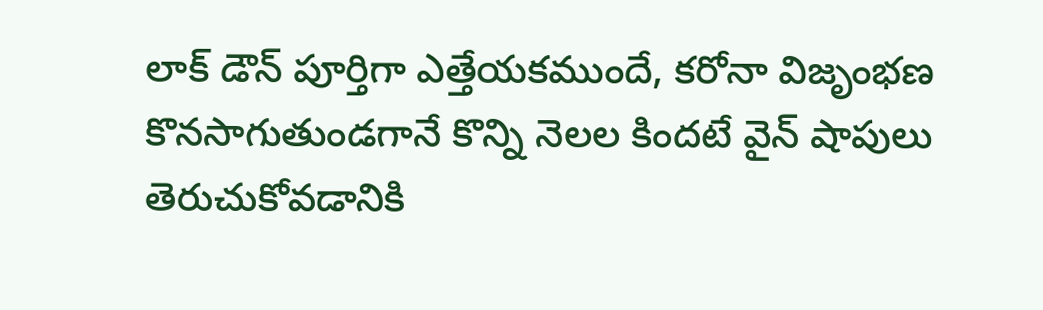లాక్ డౌన్ పూర్తిగా ఎత్తేయకముందే, కరోనా విజృంభణ కొనసాగుతుండగానే కొన్ని నెలల కిందటే వైన్ షాపులు తెరుచుకోవడానికి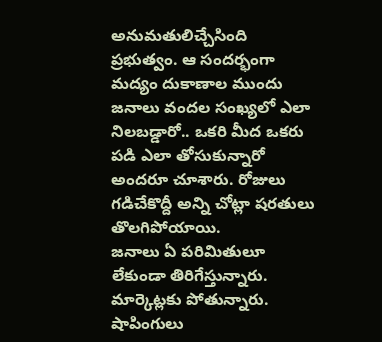అనుమతులిచ్చేసింది ప్రభుత్వం. ఆ సందర్భంగా మద్యం దుకాణాల ముందు జనాలు వందల సంఖ్యలో ఎలా నిలబడ్డారో.. ఒకరి మీద ఒకరు పడి ఎలా తోసుకున్నారో అందరూ చూశారు. రోజులు గడిచేకొద్దీ అన్ని చోట్లా షరతులు తొలగిపోయాయి.
జనాలు ఏ పరిమితులూ లేకుండా తిరిగేస్తున్నారు. మార్కెట్లకు పోతున్నారు. షాపింగులు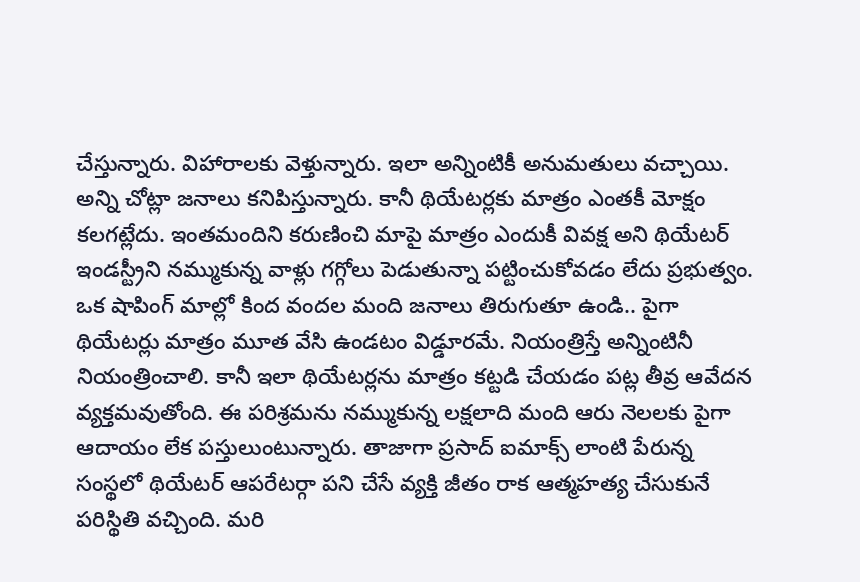చేస్తున్నారు. విహారాలకు వెళ్తున్నారు. ఇలా అన్నింటికీ అనుమతులు వచ్చాయి. అన్ని చోట్లా జనాలు కనిపిస్తున్నారు. కానీ థియేటర్లకు మాత్రం ఎంతకీ మోక్షం కలగట్లేదు. ఇంతమందిని కరుణించి మాపై మాత్రం ఎందుకీ వివక్ష అని థియేటర్ ఇండస్ట్రీని నమ్ముకున్న వాళ్లు గగ్గోలు పెడుతున్నా పట్టించుకోవడం లేదు ప్రభుత్వం.
ఒక షాపింగ్ మాల్లో కింద వందల మంది జనాలు తిరుగుతూ ఉండి.. పైగా థియేటర్లు మాత్రం మూత వేసి ఉండటం విడ్డూరమే. నియంత్రిస్తే అన్నింటినీ నియంత్రించాలి. కానీ ఇలా థియేటర్లను మాత్రం కట్టడి చేయడం పట్ల తీవ్ర ఆవేదన వ్యక్తమవుతోంది. ఈ పరిశ్రమను నమ్ముకున్న లక్షలాది మంది ఆరు నెలలకు పైగా ఆదాయం లేక పస్తులుంటున్నారు. తాజాగా ప్రసాద్ ఐమాక్స్ లాంటి పేరున్న సంస్థలో థియేటర్ ఆపరేటర్గా పని చేసే వ్యక్తి జీతం రాక ఆత్మహత్య చేసుకునే పరిస్థితి వచ్చింది. మరి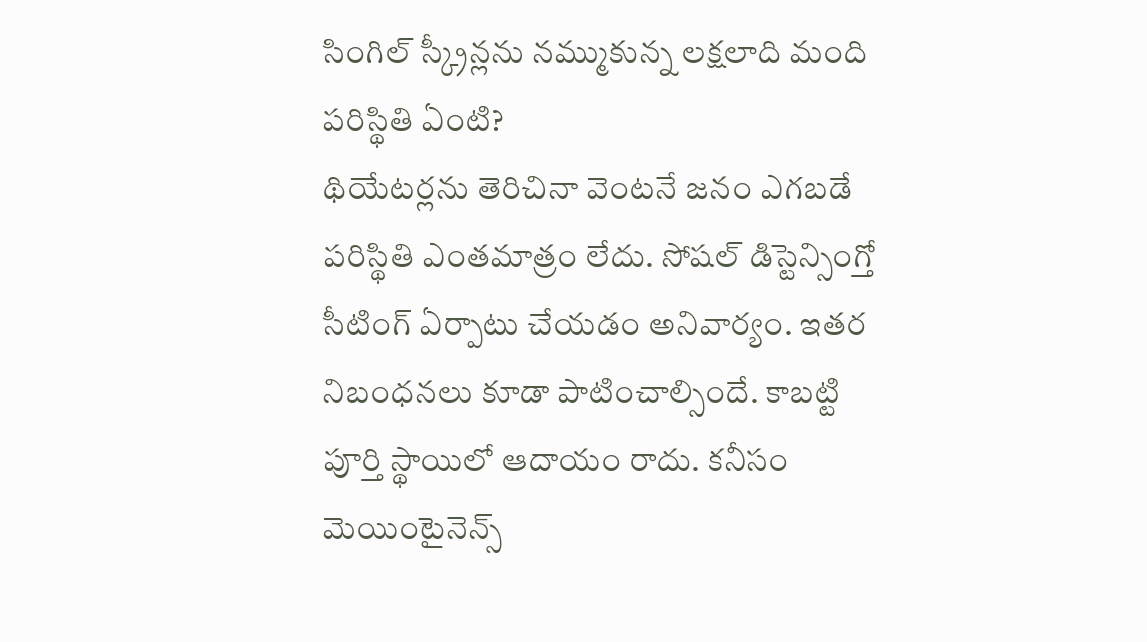సింగిల్ స్క్రీన్లను నమ్ముకున్న లక్షలాది మంది పరిస్థితి ఏంటి?
థియేటర్లను తెరిచినా వెంటనే జనం ఎగబడే పరిస్థితి ఎంతమాత్రం లేదు. సోషల్ డిస్టెన్సింగ్తో సీటింగ్ ఏర్పాటు చేయడం అనివార్యం. ఇతర నిబంధనలు కూడా పాటించాల్సిందే. కాబట్టి పూర్తి స్థాయిలో ఆదాయం రాదు. కనీసం మెయింటైనెన్స్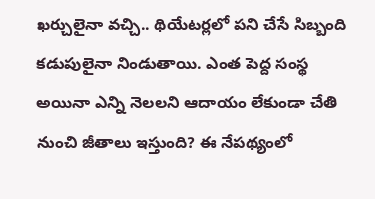ఖర్చులైనా వచ్చి.. థియేటర్లలో పని చేసే సిబ్బంది కడుపులైనా నిండుతాయి. ఎంత పెద్ద సంస్థ అయినా ఎన్ని నెలలని ఆదాయం లేకుండా చేతి నుంచి జీతాలు ఇస్తుంది? ఈ నేపథ్యంలో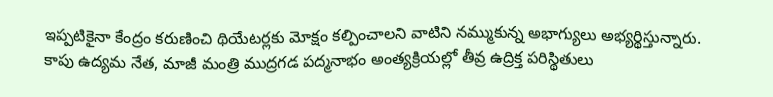ఇప్పటికైనా కేంద్రం కరుణించి థియేటర్లకు మోక్షం కల్పించాలని వాటిని నమ్ముకున్న అభాగ్యులు అభ్యర్థిస్తున్నారు.
కాపు ఉద్యమ నేత, మాజీ మంత్రి ముద్రగడ పద్మనాభం అంత్యక్రియల్లో తీవ్ర ఉద్రిక్త పరిస్థితులు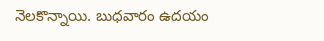నెలకొన్నాయి. బుధవారం ఉదయం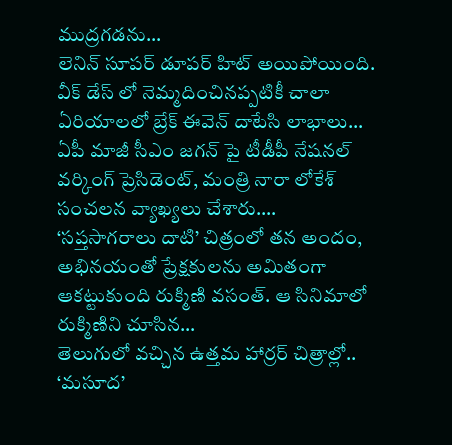ముద్రగడను…
లెనిన్ సూపర్ డూపర్ హిట్ అయిపోయింది. వీక్ డేస్ లో నెమ్మదించినప్పటికీ చాలా ఏరియాలలో బ్రేక్ ఈవెన్ దాటేసి లాభాలు…
ఏపీ మాజీ సీఎం జగన్ పై టీడీపీ నేషనల్ వర్కింగ్ ప్రెసిడెంట్, మంత్రి నారా లోకేశ్ సంచలన వ్యాఖ్యలు చేశారు.…
‘సప్తసాగరాలు దాటి’ చిత్రంలో తన అందం, అభినయంతో ప్రేక్షకులను అమితంగా ఆకట్టుకుంది రుక్మిణి వసంత్. ఆ సినిమాలో రుక్మిణిని చూసిన…
తెలుగులో వచ్చిన ఉత్తమ హార్రర్ చిత్రాల్లో.. ‘మసూద’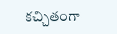కచ్చితంగా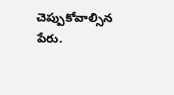చెప్పుకోవాల్సిన పేరు.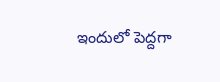ఇందులో పెద్దగా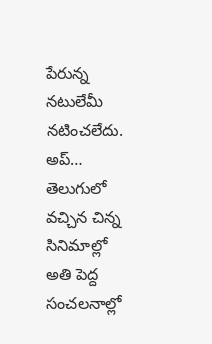పేరున్న నటులేమీ నటించలేదు. అప్…
తెలుగులో వచ్చిన చిన్న సినిమాల్లో అతి పెద్ద సంచలనాల్లో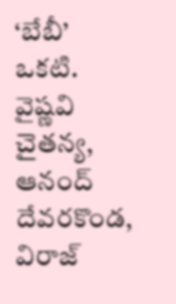‘బేబీ’ ఒకటి. వైష్ణవి చైతన్య, ఆనంద్ దేవరకొండ, విరాజ్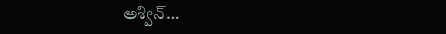అశ్విన్…